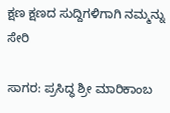ಕ್ಷಣ ಕ್ಷಣದ ಸುದ್ದಿಗಳಿಗಾಗಿ ನಮ್ಮನ್ನು ಸೇರಿ

ಸಾಗರ: ಪ್ರಸಿದ್ಧ ಶ್ರೀ ಮಾರಿಕಾಂಬ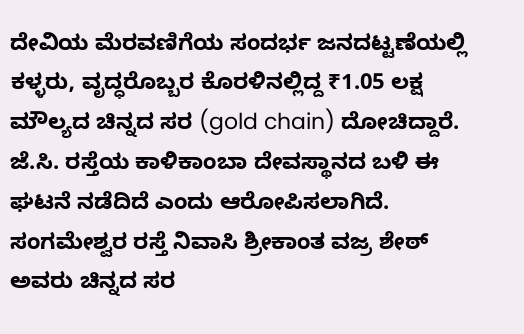ದೇವಿಯ ಮೆರವಣಿಗೆಯ ಸಂದರ್ಭ ಜನದಟ್ಟಣೆಯಲ್ಲಿ ಕಳ್ಳರು, ವೃದ್ಧರೊಬ್ಬರ ಕೊರಳಿನಲ್ಲಿದ್ದ ₹1.05 ಲಕ್ಷ ಮೌಲ್ಯದ ಚಿನ್ನದ ಸರ (gold chain) ದೋಚಿದ್ದಾರೆ. ಜೆ.ಸಿ. ರಸ್ತೆಯ ಕಾಳಿಕಾಂಬಾ ದೇವಸ್ಥಾನದ ಬಳಿ ಈ ಘಟನೆ ನಡೆದಿದೆ ಎಂದು ಆರೋಪಿಸಲಾಗಿದೆ.
ಸಂಗಮೇಶ್ವರ ರಸ್ತೆ ನಿವಾಸಿ ಶ್ರೀಕಾಂತ ವಜ್ರ ಶೇಠ್ ಅವರು ಚಿನ್ನದ ಸರ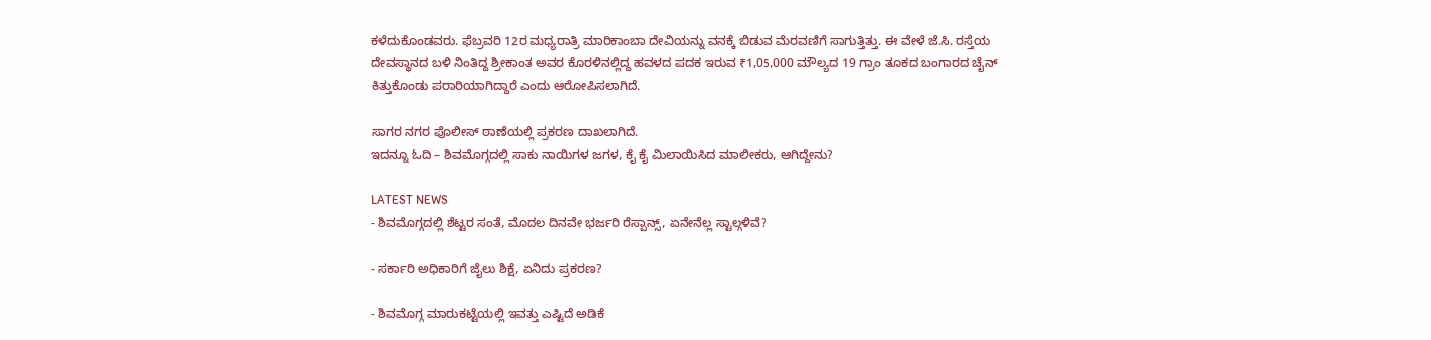ಕಳೆದುಕೊಂಡವರು. ಫೆಬ್ರವರಿ 12ರ ಮಧ್ಯರಾತ್ರಿ ಮಾರಿಕಾಂಬಾ ದೇವಿಯನ್ನು ವನಕ್ಕೆ ಬಿಡುವ ಮೆರವಣಿಗೆ ಸಾಗುತ್ತಿತ್ತು. ಈ ವೇಳೆ ಜೆ.ಸಿ. ರಸ್ತೆಯ ದೇವಸ್ಥಾನದ ಬಳಿ ನಿಂತಿದ್ದ ಶ್ರೀಕಾಂತ ಅವರ ಕೊರಳಿನಲ್ಲಿದ್ದ ಹವಳದ ಪದಕ ಇರುವ ₹1,05,000 ಮೌಲ್ಯದ 19 ಗ್ರಾಂ ತೂಕದ ಬಂಗಾರದ ಚೈನ್ ಕಿತ್ತುಕೊಂಡು ಪರಾರಿಯಾಗಿದ್ದಾರೆ ಎಂದು ಆರೋಪಿಸಲಾಗಿದೆ.

ಸಾಗರ ನಗರ ಪೊಲೀಸ್ ಠಾಣೆಯಲ್ಲಿ ಪ್ರಕರಣ ದಾಖಲಾಗಿದೆ.
ಇದನ್ನೂ ಓದಿ – ಶಿವಮೊಗ್ಗದಲ್ಲಿ ಸಾಕು ನಾಯಿಗಳ ಜಗಳ, ಕೈ ಕೈ ಮಿಲಾಯಿಸಿದ ಮಾಲೀಕರು, ಆಗಿದ್ದೇನು?

LATEST NEWS
- ಶಿವಮೊಗ್ಗದಲ್ಲಿ ಶೆಟ್ಟರ ಸಂತೆ, ಮೊದಲ ದಿನವೇ ಭರ್ಜರಿ ರೆಸ್ಪಾನ್ಸ್, ಏನೇನೆಲ್ಲ ಸ್ಟಾಲ್ಗಳಿವೆ?

- ಸರ್ಕಾರಿ ಅಧಿಕಾರಿಗೆ ಜೈಲು ಶಿಕ್ಷೆ, ಏನಿದು ಪ್ರಕರಣ?

- ಶಿವಮೊಗ್ಗ ಮಾರುಕಟ್ಟೆಯಲ್ಲಿ ಇವತ್ತು ಎಷ್ಟಿದೆ ಅಡಿಕೆ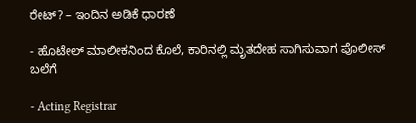ರೇಟ್? – ಇಂದಿನ ಅಡಿಕೆ ಧಾರಣೆ

- ಹೊಟೇಲ್ ಮಾಲೀಕನಿಂದ ಕೊಲೆ, ಕಾರಿನಲ್ಲಿ ಮೃತದೇಹ ಸಾಗಿಸುವಾಗ ಪೊಲೀಸ್ ಬಲೆಗೆ

- Acting Registrar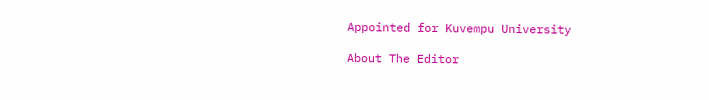Appointed for Kuvempu University

About The Editor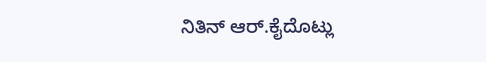ನಿತಿನ್ ಆರ್.ಕೈದೊಟ್ಲು